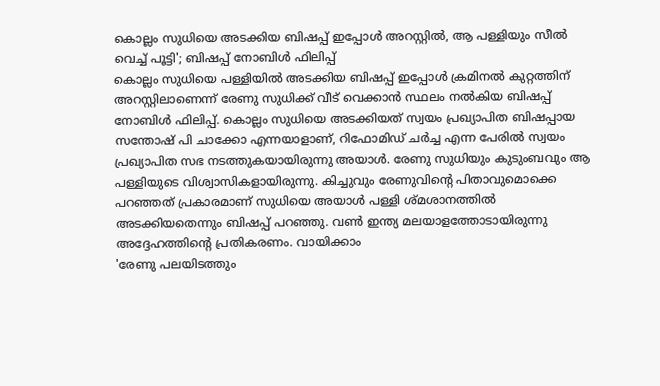കൊല്ലം സുധിയെ അടക്കിയ ബിഷപ്പ് ഇപ്പോൾ അറസ്റ്റിൽ, ആ പള്ളിയും സീൽ വെച്ച് പൂട്ടി'; ബിഷപ്പ് നോബിൾ ഫിലിപ്പ്
കൊല്ലം സുധിയെ പള്ളിയിൽ അടക്കിയ ബിഷപ്പ് ഇപ്പോൾ ക്രമിനൽ കുറ്റത്തിന് അറസ്റ്റിലാണെന്ന് രേണു സുധിക്ക് വീട് വെക്കാൻ സ്ഥലം നൽകിയ ബിഷപ്പ് നോബിൾ ഫിലിപ്പ്. കൊല്ലം സുധിയെ അടക്കിയത് സ്വയം പ്രഖ്യാപിത ബിഷപ്പായ സന്തോഷ് പി ചാക്കോ എന്നയാളാണ്, റിഫോമിഡ് ചർച്ച എന്ന പേരിൽ സ്വയം പ്രഖ്യാപിത സഭ നടത്തുകയായിരുന്നു അയാൾ. രേണു സുധിയും കുടുംബവും ആ പള്ളിയുടെ വിശ്വാസികളായിരുന്നു. കിച്ചുവും രേണുവിന്റെ പിതാവുമൊക്കെ പറഞ്ഞത് പ്രകാരമാണ് സുധിയെ അയാൾ പള്ളി ശ്മശാനത്തിൽ അടക്കിയതെന്നും ബിഷപ്പ് പറഞ്ഞു. വൺ ഇന്ത്യ മലയാളത്തോടായിരുന്നു അദ്ദേഹത്തിന്റെ പ്രതികരണം. വായിക്കാം
'രേണു പലയിടത്തും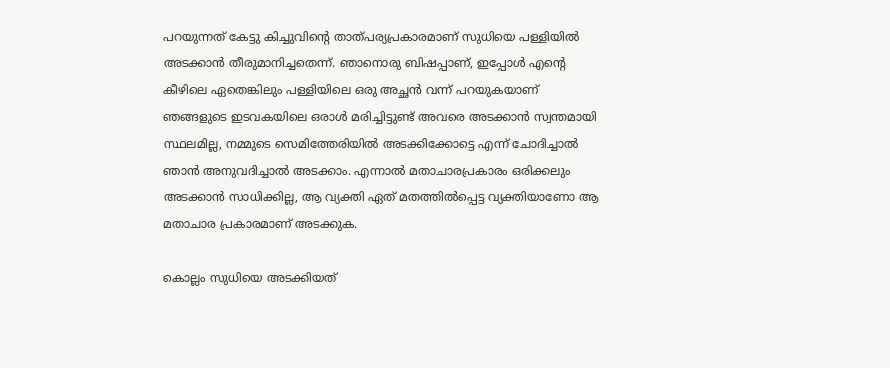പറയുന്നത് കേട്ടു കിച്ചുവിന്റെ താത്പര്യപ്രകാരമാണ് സുധിയെ പള്ളിയിൽ അടക്കാൻ തീരുമാനിച്ചതെന്ന്. ഞാനൊരു ബിഷപ്പാണ്, ഇപ്പോൾ എന്റെ കീഴിലെ ഏതെങ്കിലും പള്ളിയിലെ ഒരു അച്ഛൻ വന്ന് പറയുകയാണ് ഞങ്ങളുടെ ഇടവകയിലെ ഒരാൾ മരിച്ചിട്ടുണ്ട് അവരെ അടക്കാൻ സ്വന്തമായി സ്ഥലമില്ല, നമ്മുടെ സെമിത്തേരിയിൽ അടക്കിക്കോട്ടെ എന്ന് ചോദിച്ചാൽ ഞാൻ അനുവദിച്ചാൽ അടക്കാം. എന്നാൽ മതാചാരപ്രകാരം ഒരിക്കലും അടക്കാൻ സാധിക്കില്ല, ആ വ്യക്തി ഏത് മതത്തിൽപ്പെട്ട വ്യക്തിയാണോ ആ മതാചാര പ്രകാരമാണ് അടക്കുക.

കൊല്ലം സുധിയെ അടക്കിയത്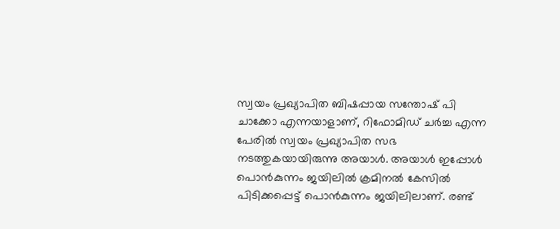സ്വയം പ്രഖ്യാപിത ബിഷപ്പായ സന്തോഷ് പി ചാക്കോ എന്നയാളാണ്, റിഫോമിഡ് ചർച്ച എന്ന പേരിൽ സ്വയം പ്രഖ്യാപിത സഭ നടത്തുകയായിരുന്നു അയാൾ. അയാൾ ഇപ്പോൾ പൊൻകുന്നം ജയിലിൽ ക്രമിനൽ കേസിൽ പിടിക്കപ്പെട്ട് പൊൻകുന്നം ജയിലിലാണ്. രണ്ട്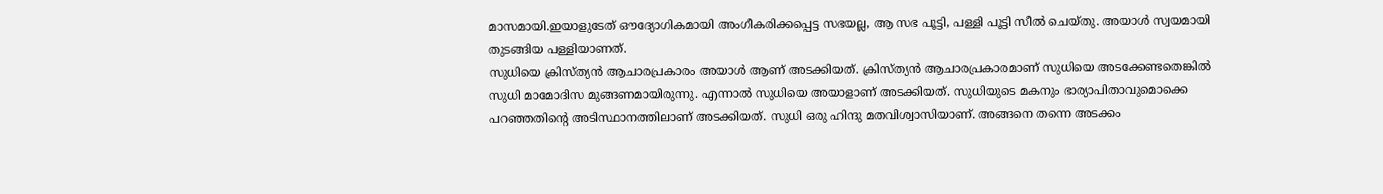മാസമായി.ഇയാളുടേത് ഔദ്യോഗികമായി അംഗീകരിക്കപ്പെട്ട സഭയല്ല, ആ സഭ പൂട്ടി, പള്ളി പൂട്ടി സീൽ ചെയ്തു. അയാൾ സ്വയമായി തുടങ്ങിയ പള്ളിയാണത്.
സുധിയെ ക്രിസ്ത്യൻ ആചാരപ്രകാരം അയാൾ ആണ് അടക്കിയത്. ക്രിസ്ത്യൻ ആചാരപ്രകാരമാണ് സുധിയെ അടക്കേണ്ടതെങ്കിൽ സുധി മാമോദിസ മുങ്ങണമായിരുന്നു. എന്നാൽ സുധിയെ അയാളാണ് അടക്കിയത്. സുധിയുടെ മകനും ഭാര്യാപിതാവുമൊക്കെ പറഞ്ഞതിന്റെ അടിസ്ഥാനത്തിലാണ് അടക്കിയത്. സുധി ഒരു ഹിന്ദു മതവിശ്വാസിയാണ്. അങ്ങനെ തന്നെ അടക്കം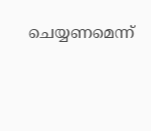ചെയ്യണമെന്ന്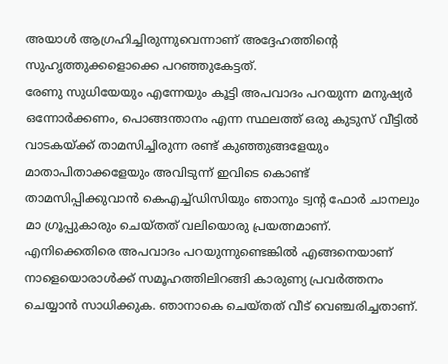അയാൾ ആഗ്രഹിച്ചിരുന്നുവെന്നാണ് അദ്ദേഹത്തിന്റെ സുഹൃത്തുക്കളൊക്കെ പറഞ്ഞുകേട്ടത്.
രേണു സുധിയേയും എന്നേയും കൂട്ടി അപവാദം പറയുന്ന മനുഷ്യർ ഒന്നോർക്കണം, പൊങ്ങന്താനം എന്ന സ്ഥലത്ത് ഒരു കുടുസ് വീട്ടിൽ വാടകയ്ക്ക് താമസിച്ചിരുന്ന രണ്ട് കുഞ്ഞുങ്ങളേയും മാതാപിതാക്കളേയും അവിടുന്ന് ഇവിടെ കൊണ്ട് താമസിപ്പിക്കുവാൻ കെഎച്ച്ഡിസിയും ഞാനും ട്വന്റ ഫോർ ചാനലും മാ ഗ്രൂപ്പുകാരും ചെയ്തത് വലിയൊരു പ്രയത്നമാണ്. എനിക്കെതിരെ അപവാദം പറയുന്നുണ്ടെങ്കിൽ എങ്ങനെയാണ് നാളെയൊരാൾക്ക് സമൂഹത്തിലിറങ്ങി കാരുണ്യ പ്രവർത്തനം ചെയ്യാൻ സാധിക്കുക. ഞാനാകെ ചെയ്തത് വീട് വെഞ്ചരിച്ചതാണ്.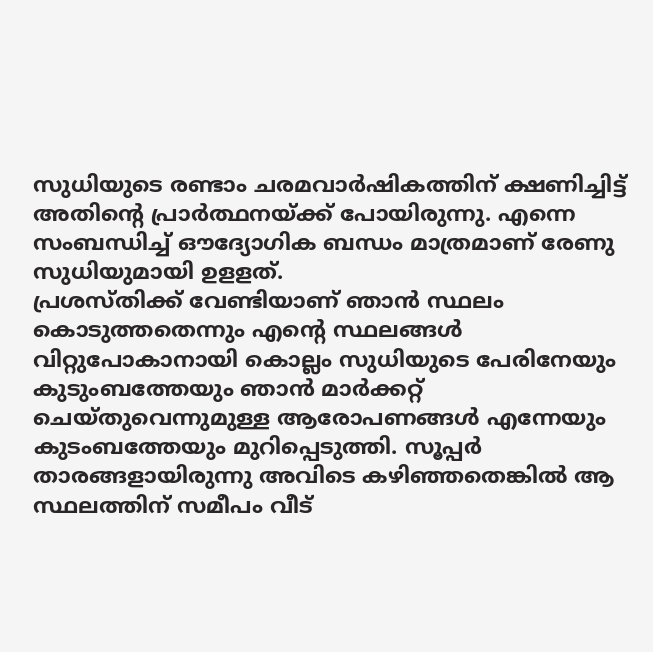സുധിയുടെ രണ്ടാം ചരമവാർഷികത്തിന് ക്ഷണിച്ചിട്ട് അതിന്റെ പ്രാർത്ഥനയ്ക്ക് പോയിരുന്നു. എന്നെ സംബന്ധിച്ച് ഔദ്യോഗിക ബന്ധം മാത്രമാണ് രേണു സുധിയുമായി ഉളളത്.
പ്രശസ്തിക്ക് വേണ്ടിയാണ് ഞാൻ സ്ഥലം കൊടുത്തതെന്നും എന്റെ സ്ഥലങ്ങൾ വിറ്റുപോകാനായി കൊല്ലം സുധിയുടെ പേരിനേയും കുടുംബത്തേയും ഞാൻ മാർക്കറ്റ് ചെയ്തുവെന്നുമുള്ള ആരോപണങ്ങൾ എന്നേയും കുടംബത്തേയും മുറിപ്പെടുത്തി. സൂപ്പർ താരങ്ങളായിരുന്നു അവിടെ കഴിഞ്ഞതെങ്കിൽ ആ സ്ഥലത്തിന് സമീപം വീട്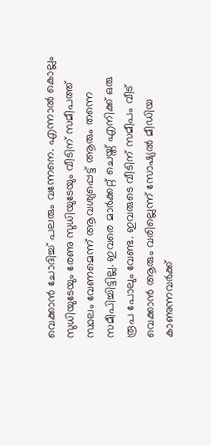വെക്കാൻ ചോദിച്ച് പലരും വന്നേനെ. എന്നാൽ കൊല്ലം സുധിയുടേയും രേണു സുധിയുടേയും വീടിന് സമീപത്ത് സ്ഥലം വേണമെന്ന് ആവശ്യപ്പെട്ട് ആരും തന്നെ സമീപിച്ചിട്ടില്ല. ഇവരെ മാർക്കറ്റ് ചെയ്ത് എനിക്ക് ഒരു രൂപ പോലും വേണ്ട. ഇവരുടെ വീടിന് സമീപം വീട് വെക്കാൻ ആരും വരില്ലെന്ന് സോഷ്യൽ മീഡിയ കാണുന്നവർക്ക്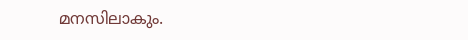മനസിലാകും.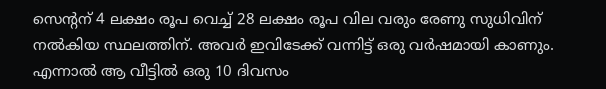സെന്റന് 4 ലക്ഷം രൂപ വെച്ച് 28 ലക്ഷം രൂപ വില വരും രേണു സുധിവിന് നൽകിയ സ്ഥലത്തിന്. അവർ ഇവിടേക്ക് വന്നിട്ട് ഒരു വർഷമായി കാണും. എന്നാൽ ആ വീട്ടിൽ ഒരു 10 ദിവസം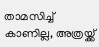താമസിച്ച് കാണില്ല, അത്രയ്ക്ക്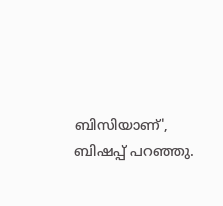ബിസിയാണ്', ബിഷപ്പ് പറഞ്ഞു.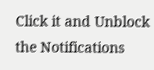Click it and Unblock the Notifications